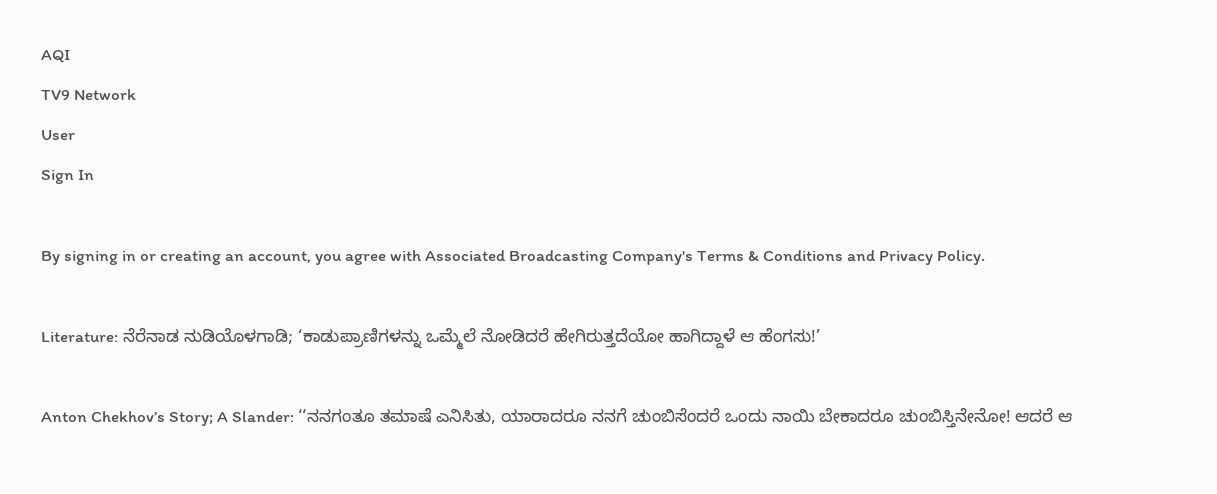AQI
TV9 Network
User
Sign In

By signing in or creating an account, you agree with Associated Broadcasting Company's Terms & Conditions and Privacy Policy.

Literature: ನೆರೆನಾಡ ನುಡಿಯೊಳಗಾಡಿ; ‘ಕಾಡುಪ್ರಾಣಿಗಳನ್ನು ಒಮ್ಮೆಲೆ ನೋಡಿದರೆ ಹೇಗಿರುತ್ತದೆಯೋ ಹಾಗಿದ್ದಾಳೆ ಆ ಹೆಂಗಸು!’

Anton Chekhov’s Story; A Slander: ‘‘ನನಗಂತೂ ತಮಾಷೆ ಎನಿಸಿತು, ಯಾರಾದರೂ ನನಗೆ ಚುಂಬಿಸೆಂದರೆ ಒಂದು ನಾಯಿ ಬೇಕಾದರೂ ಚುಂಬಿಸ್ತಿನೇನೋ! ಆದರೆ ಆ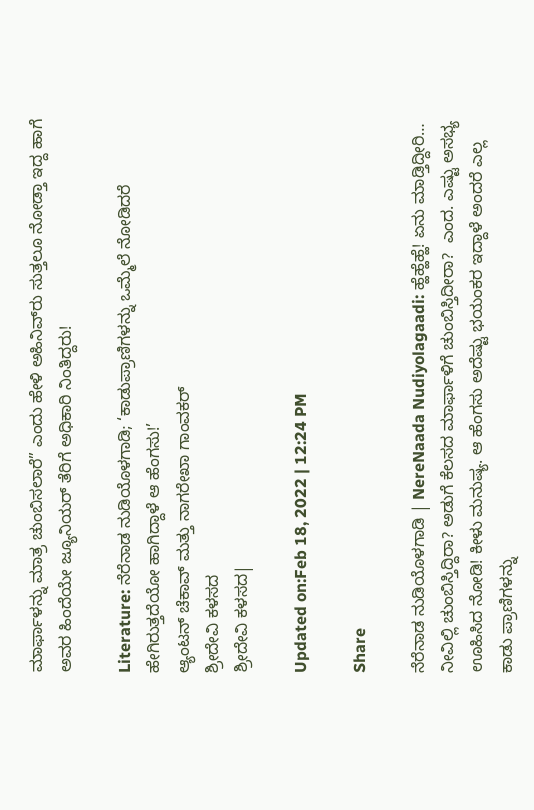ಮಾರ್ಫಾಳನ್ನು ಮಾತ್ರ ಚುಂಬಿಸಲಾರೆ” ಎಂದು ಹೇಳಿ ಅಹಿನಿವ್‌ರು ಸುತ್ತಲೂ ನೋಡ್ತಾ ಇದ್ದ ಹಾಗೆ ಅವರ ಹಿಂದೆಯೇ ಜ್ಯೂನಿಯರ್ ತೆರಿಗೆ ಅಧಿಕಾರಿ ನಿಂತಿದ್ದರು!

Literature: ನೆರೆನಾಡ ನುಡಿಯೊಳಗಾಡಿ; ‘ಕಾಡುಪ್ರಾಣಿಗಳನ್ನು ಒಮ್ಮೆಲೆ ನೋಡಿದರೆ ಹೇಗಿರುತ್ತದೆಯೋ ಹಾಗಿದ್ದಾಳೆ ಆ ಹೆಂಗಸು!’
ಆ್ಯಂಟನ್ ಚೆಕಾವ್ ಮತ್ತು ನಾಗರೇಖಾ ಗಾಂವಕರ್
ಶ್ರೀದೇವಿ ಕಳಸದ
ಶ್ರೀದೇವಿ ಕಳಸದ|

Updated on:Feb 18, 2022 | 12:24 PM

Share

ನೆರೆನಾಡ ನುಡಿಯೊಳಗಾಡಿ | NereNaada Nudiyolagaadi: ಹ್ಹೆಹ್ಹೆಹ್ಹೆ! ಏನು ಮಾಡ್ತಿದ್ದೀರಿ… ನೀವಿಲ್ಲಿ ಚುಂಬಿಸ್ತಿದ್ದಿರಾ? ಅಡುಗೆ ಕೆಲಸದ ಮಾರ್ಫಾಳಿಗೆ ಚುಂಬಿಸ್ತಿದೀರಾ?  ಎಂದ. ಎಷ್ಟು ಅಸಭ್ಯ ಊಹಿಸಿದ ನೋಡಿ! ಕೀಳು ಮನುಷ್ಯ. ಆ ಹೆಂಗಸು ಅದೆಷ್ಟು ಭಯಂಕರ ಇದ್ದಾಳೆ ಅಂದರೆ ಎಲ್ಲ ಕಾಡು ಪ್ರಾಣಿಗಳನ್ನು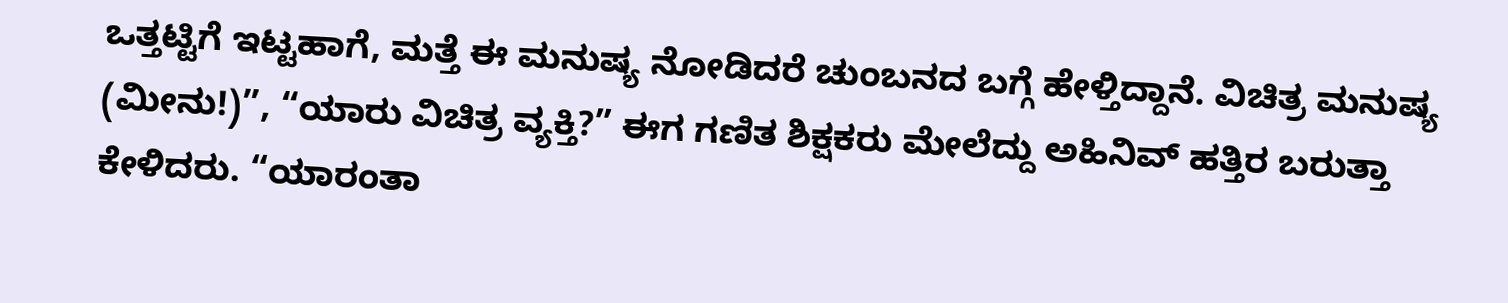ಒತ್ತಟ್ಟಿಗೆ ಇಟ್ಟಹಾಗೆ, ಮತ್ತೆ ಈ ಮನುಷ್ಯ ನೋಡಿದರೆ ಚುಂಬನದ ಬಗ್ಗೆ ಹೇಳ್ತಿದ್ದಾನೆ. ವಿಚಿತ್ರ ಮನುಷ್ಯ (ಮೀನು!)”, “ಯಾರು ವಿಚಿತ್ರ ವ್ಯಕ್ತಿ?” ಈಗ ಗಣಿತ ಶಿಕ್ಷಕರು ಮೇಲೆದ್ದು ಅಹಿನಿವ್ ಹತ್ತಿರ ಬರುತ್ತಾ ಕೇಳಿದರು. “ಯಾರಂತಾ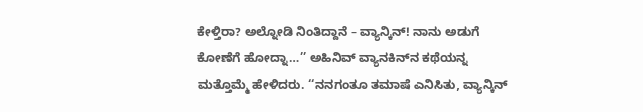ಕೇಳ್ತಿರಾ? ಅಲ್ನೋಡಿ ನಿಂತಿದ್ದಾನೆ – ವ್ಯಾನ್ಕಿನ್! ನಾನು ಅಡುಗೆ ಕೋಣೆಗೆ ಹೋದ್ನಾ…’’ ಅಹಿನಿವ್ ವ್ಯಾನಕಿನ್‌ನ ಕಥೆಯನ್ನ ಮತ್ತೊಮ್ಮೆ ಹೇಳಿದರು. ‘‘ನನಗಂತೂ ತಮಾಷೆ ಎನಿಸಿತು, ವ್ಯಾನ್ಕಿನ್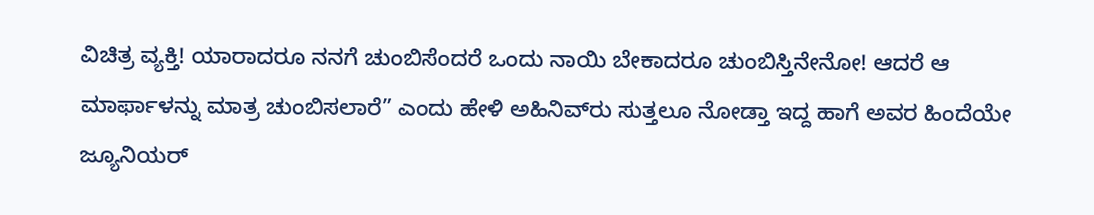ವಿಚಿತ್ರ ವ್ಯಕ್ತಿ! ಯಾರಾದರೂ ನನಗೆ ಚುಂಬಿಸೆಂದರೆ ಒಂದು ನಾಯಿ ಬೇಕಾದರೂ ಚುಂಬಿಸ್ತಿನೇನೋ! ಆದರೆ ಆ ಮಾರ್ಫಾಳನ್ನು ಮಾತ್ರ ಚುಂಬಿಸಲಾರೆ” ಎಂದು ಹೇಳಿ ಅಹಿನಿವ್‌ರು ಸುತ್ತಲೂ ನೋಡ್ತಾ ಇದ್ದ ಹಾಗೆ ಅವರ ಹಿಂದೆಯೇ ಜ್ಯೂನಿಯರ್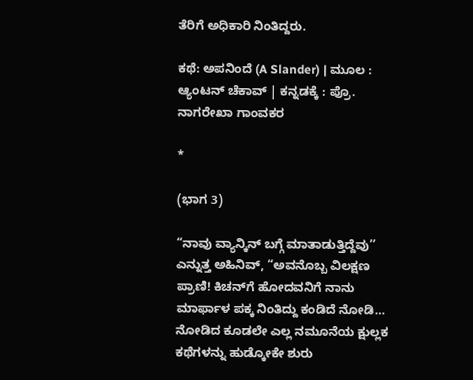ತೆರಿಗೆ ಅಧಿಕಾರಿ ನಿಂತಿದ್ದರು.

ಕಥೆ: ಅಪನಿಂದೆ (A Slander) | ಮೂಲ : ಆ್ಯಂಟನ್ ಚೆಕಾವ್ | ಕನ್ನಡಕ್ಕೆ : ಪ್ರೊ. ನಾಗರೇಖಾ ಗಾಂವಕರ

*

(ಭಾಗ 3)

“ನಾವು ವ್ಯಾನ್ಕಿನ್ ಬಗ್ಗೆ ಮಾತಾಡುತ್ತಿದ್ದೆವು’’ ಎನ್ನುತ್ತ ಅಹಿನಿವ್, “ಅವನೊಬ್ಬ ವಿಲಕ್ಷಣ ಪ್ರಾಣಿ! ಕಿಚನ್‌ಗೆ ಹೋದವನಿಗೆ ನಾನು ಮಾರ್ಫಾಳ ಪಕ್ಕ ನಿಂತಿದ್ದು ಕಂಡಿದೆ ನೋಡಿ… ನೋಡಿದ ಕೂಡಲೇ ಎಲ್ಲ ನಮೂನೆಯ ಕ್ಷುಲ್ಲಕ ಕಥೆಗಳನ್ನು ಹುಡ್ಕೋಕೇ ಶುರು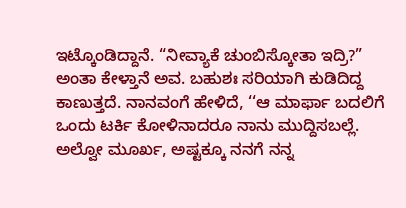ಇಟ್ಕೊಂಡಿದ್ದಾನೆ. “ನೀವ್ಯಾಕೆ ಚುಂಬಿಸ್ಕೋತಾ ಇದ್ರಿ?” ಅಂತಾ ಕೇಳ್ತಾನೆ ಅವ. ಬಹುಶಃ ಸರಿಯಾಗಿ ಕುಡಿದಿದ್ದ ಕಾಣುತ್ತದೆ. ನಾನವಂಗೆ ಹೇಳಿದೆ, ‘‘ಆ ಮಾರ್ಫಾ ಬದಲಿಗೆ ಒಂದು ಟರ್ಕಿ ಕೋಳಿನಾದರೂ ನಾನು ಮುದ್ದಿಸಬಲ್ಲೆ. ಅಲ್ವೋ ಮೂರ್ಖ, ಅಷ್ಟಕ್ಕೂ ನನಗೆ ನನ್ನ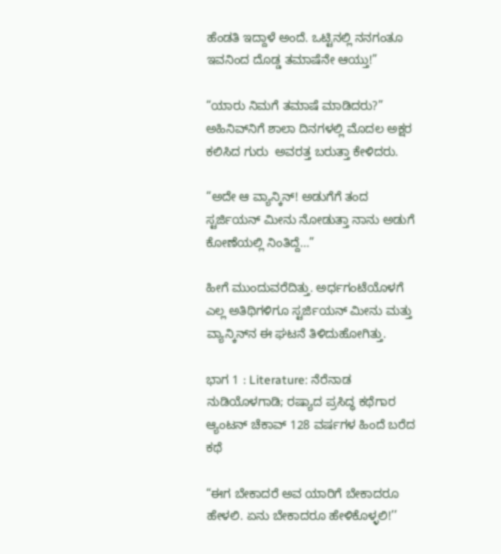ಹೆಂಡತಿ ಇದ್ದಾಳೆ ಅಂದೆ. ಒಟ್ಟಿನಲ್ಲಿ ನನಗಂತೂ ಇವನಿಂದ ದೊಡ್ಡ ತಮಾಷೆನೇ ಆಯ್ತು!”

“ಯಾರು ನಿಮಗೆ ತಮಾಷೆ ಮಾಡಿದರು?” ಅಹಿನಿವ್‌ನಿಗೆ ಶಾಲಾ ದಿನಗಳಲ್ಲಿ ಮೊದಲ ಅಕ್ಷರ ಕಲಿಸಿದ ಗುರು  ಅವರತ್ತ ಬರುತ್ತಾ ಕೇಳಿದರು.

“ಅದೇ ಆ ವ್ಯಾನ್ಕಿನ್! ಅಡುಗೆಗೆ ತಂದ ಸ್ಟರ್ಜಿಯನ್ ಮೀನು ನೋಡುತ್ತಾ ನಾನು ಅಡುಗೆ ಕೋಣೆಯಲ್ಲಿ ನಿಂತಿದ್ದೆ…”

ಹೀಗೆ ಮುಂದುವರೆದಿತ್ತು. ಅರ್ಧಗಂಟೆಯೊಳಗೆ ಎಲ್ಲ ಅತಿಥಿಗಳಿಗೂ ಸ್ಟರ್ಜಿಯನ್ ಮೀನು ಮತ್ತು ವ್ಯಾನ್ಕಿನ್‌ನ ಈ ಘಟನೆ ತಿಳಿದುಹೋಗಿತ್ತು.

ಭಾಗ 1 : Literature: ನೆರೆನಾಡ ನುಡಿಯೊಳಗಾಡಿ; ರಷ್ಯಾದ ಪ್ರಸಿದ್ಧ ಕಥೆಗಾರ ಆ್ಯಂಟನ್ ಚೆಕಾವ್ 128 ವರ್ಷಗಳ ಹಿಂದೆ ಬರೆದ ಕಥೆ

“ಈಗ ಬೇಕಾದರೆ ಅವ ಯಾರಿಗೆ ಬೇಕಾದರೂ ಹೇಳಲಿ. ಏನು ಬೇಕಾದರೂ ಹೇಳಿಕೊಳ್ಳಲಿ!’’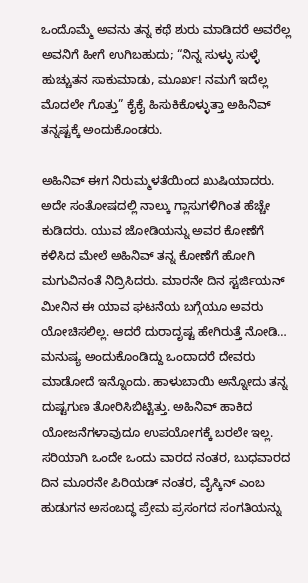ಒಂದೊಮ್ಮೆ ಅವನು ತನ್ನ ಕಥೆ ಶುರು ಮಾಡಿದರೆ ಅವರೆಲ್ಲ ಅವನಿಗೆ ಹೀಗೆ ಉಗಿಬಹುದು; “ನಿನ್ನ ಸುಳ್ಳು ಸುಳ್ಳೆ ಹುಚ್ಚುತನ ಸಾಕುಮಾಡು, ಮೂರ್ಖ! ನಮಗೆ ಇದೆಲ್ಲ ಮೊದಲೇ ಗೊತ್ತು” ಕೈಕೈ ಹಿಸುಕಿಕೊಳ್ಳುತ್ತಾ ಅಹಿನಿವ್ ತನ್ನಷ್ಟಕ್ಕೆ ಅಂದುಕೊಂಡರು.

ಅಹಿನಿವ್ ಈಗ ನಿರುಮ್ಮಳತೆಯಿಂದ ಖುಷಿಯಾದರು. ಅದೇ ಸಂತೋಷದಲ್ಲಿ ನಾಲ್ಕು ಗ್ಲಾಸುಗಳಿಗಿಂತ ಹೆಚ್ಚೇ ಕುಡಿದರು. ಯುವ ಜೋಡಿಯನ್ನು ಅವರ ಕೋಣೆಗೆ ಕಳಿಸಿದ ಮೇಲೆ ಅಹಿನಿವ್ ತನ್ನ ಕೋಣೆಗೆ ಹೋಗಿ ಮಗುವಿನಂತೆ ನಿದ್ರಿಸಿದರು. ಮಾರನೇ ದಿನ ಸ್ಟರ್ಜಿಯನ್ ಮೀನಿನ ಈ ಯಾವ ಘಟನೆಯ ಬಗ್ಗೆಯೂ ಅವರು ಯೋಚಿಸಲಿಲ್ಲ. ಆದರೆ ದುರಾದೃಷ್ಟ ಹೇಗಿರುತ್ತೆ ನೋಡಿ… ಮನುಷ್ಯ ಅಂದುಕೊಂಡಿದ್ದು ಒಂದಾದರೆ ದೇವರು ಮಾಡೋದೆ ಇನ್ನೊಂದು. ಹಾಳುಬಾಯಿ ಅನ್ನೋದು ತನ್ನ ದುಷ್ಟಗುಣ ತೋರಿಸಿಬಿಟ್ಟಿತ್ತು. ಅಹಿನಿವ್ ಹಾಕಿದ ಯೋಜನೆಗಳಾವುದೂ ಉಪಯೋಗಕ್ಕೆ ಬರಲೇ ಇಲ್ಲ. ಸರಿಯಾಗಿ ಒಂದೇ ಒಂದು ವಾರದ ನಂತರ, ಬುಧವಾರದ ದಿನ ಮೂರನೇ ಪಿರಿಯಡ್ ನಂತರ, ವೈಸ್ಕಿನ್ ಎಂಬ ಹುಡುಗನ ಅಸಂಬದ್ಧ ಪ್ರೇಮ ಪ್ರಸಂಗದ ಸಂಗತಿಯನ್ನು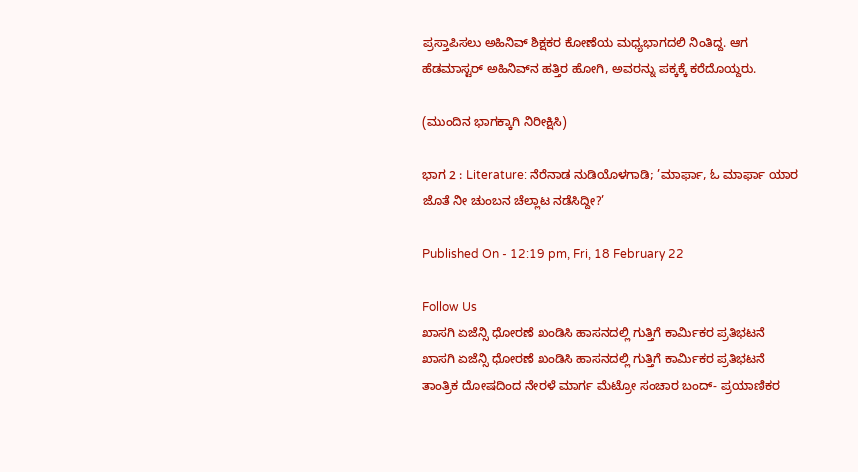ಪ್ರಸ್ತಾಪಿಸಲು ಅಹಿನಿವ್ ಶಿಕ್ಷಕರ ಕೋಣೆಯ ಮಧ್ಯಭಾಗದಲಿ ನಿಂತಿದ್ದ. ಆಗ ಹೆಡಮಾಸ್ಟರ್ ಅಹಿನಿವ್‌ನ ಹತ್ತಿರ ಹೋಗಿ, ಅವರನ್ನು ಪಕ್ಕಕ್ಕೆ ಕರೆದೊಯ್ದರು.

(ಮುಂದಿನ ಭಾಗಕ್ಕಾಗಿ ನಿರೀಕ್ಷಿಸಿ)

ಭಾಗ 2 : Literature: ನೆರೆನಾಡ ನುಡಿಯೊಳಗಾಡಿ; ’ಮಾರ್ಫಾ, ಓ ಮಾರ್ಫಾ ಯಾರ ಜೊತೆ ನೀ ಚುಂಬನ ಚೆಲ್ಲಾಟ ನಡೆಸಿದ್ದೀ?’

Published On - 12:19 pm, Fri, 18 February 22

Follow Us
ಖಾಸಗಿ ಏಜೆನ್ಸಿ ಧೋರಣೆ ಖಂಡಿಸಿ ಹಾಸನದಲ್ಲಿ ಗುತ್ತಿಗೆ ಕಾರ್ಮಿಕರ ಪ್ರತಿಭಟನೆ
ಖಾಸಗಿ ಏಜೆನ್ಸಿ ಧೋರಣೆ ಖಂಡಿಸಿ ಹಾಸನದಲ್ಲಿ ಗುತ್ತಿಗೆ ಕಾರ್ಮಿಕರ ಪ್ರತಿಭಟನೆ
ತಾಂತ್ರಿಕ ದೋಷದಿಂದ ನೇರಳೆ ಮಾರ್ಗ ಮೆಟ್ರೋ ಸಂಚಾರ ಬಂದ್- ಪ್ರಯಾಣಿಕರ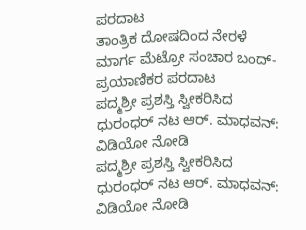ಪರದಾಟ
ತಾಂತ್ರಿಕ ದೋಷದಿಂದ ನೇರಳೆ ಮಾರ್ಗ ಮೆಟ್ರೋ ಸಂಚಾರ ಬಂದ್- ಪ್ರಯಾಣಿಕರ ಪರದಾಟ
ಪದ್ಮಶ್ರೀ ಪ್ರಶಸ್ತಿ ಸ್ವೀಕರಿಸಿದ ಧುರಂಧರ್ ನಟ ಆರ್. ಮಾಧವನ್: ವಿಡಿಯೋ ನೋಡಿ
ಪದ್ಮಶ್ರೀ ಪ್ರಶಸ್ತಿ ಸ್ವೀಕರಿಸಿದ ಧುರಂಧರ್ ನಟ ಆರ್. ಮಾಧವನ್: ವಿಡಿಯೋ ನೋಡಿ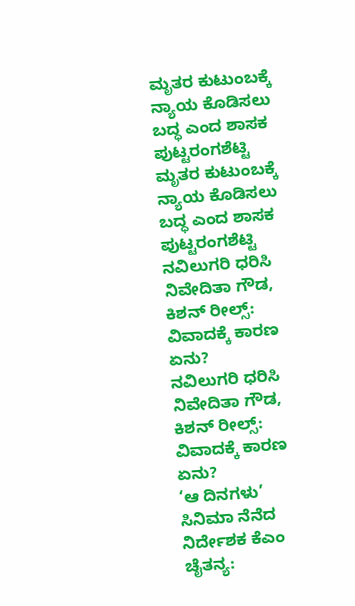ಮೃತರ ಕುಟುಂಬಕ್ಕೆ ನ್ಯಾಯ ಕೊಡಿಸಲು ಬದ್ಧ ಎಂದ ಶಾಸಕ ಪುಟ್ಟರಂಗಶೆಟ್ಟಿ
ಮೃತರ ಕುಟುಂಬಕ್ಕೆ ನ್ಯಾಯ ಕೊಡಿಸಲು ಬದ್ಧ ಎಂದ ಶಾಸಕ ಪುಟ್ಟರಂಗಶೆಟ್ಟಿ
ನವಿಲುಗರಿ ಧರಿಸಿ ನಿವೇದಿತಾ ಗೌಡ, ಕಿಶನ್ ರೀಲ್ಸ್: ವಿವಾದಕ್ಕೆ ಕಾರಣ ಏನು?
ನವಿಲುಗರಿ ಧರಿಸಿ ನಿವೇದಿತಾ ಗೌಡ, ಕಿಶನ್ ರೀಲ್ಸ್: ವಿವಾದಕ್ಕೆ ಕಾರಣ ಏನು?
‘ಆ ದಿನಗಳು’ ಸಿನಿಮಾ ನೆನೆದ ನಿರ್ದೇಶಕ ಕೆಎಂ ಚೈತನ್ಯ: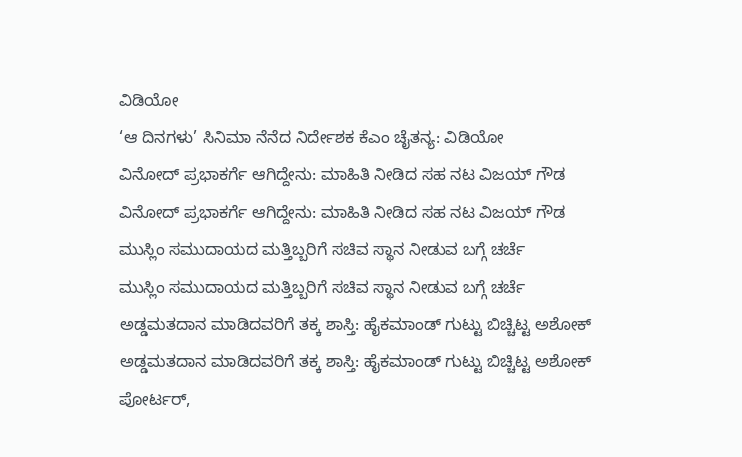ವಿಡಿಯೋ
‘ಆ ದಿನಗಳು’ ಸಿನಿಮಾ ನೆನೆದ ನಿರ್ದೇಶಕ ಕೆಎಂ ಚೈತನ್ಯ: ವಿಡಿಯೋ
ವಿನೋದ್ ಪ್ರಭಾಕರ್ಗೆ ಆಗಿದ್ದೇನು: ಮಾಹಿತಿ ನೀಡಿದ ಸಹ ನಟ ವಿಜಯ್ ಗೌಡ
ವಿನೋದ್ ಪ್ರಭಾಕರ್ಗೆ ಆಗಿದ್ದೇನು: ಮಾಹಿತಿ ನೀಡಿದ ಸಹ ನಟ ವಿಜಯ್ ಗೌಡ
ಮುಸ್ಲಿಂ ಸಮುದಾಯದ ಮತ್ತಿಬ್ಬರಿಗೆ ಸಚಿವ ಸ್ಥಾನ ನೀಡುವ ಬಗ್ಗೆ ಚರ್ಚೆ
ಮುಸ್ಲಿಂ ಸಮುದಾಯದ ಮತ್ತಿಬ್ಬರಿಗೆ ಸಚಿವ ಸ್ಥಾನ ನೀಡುವ ಬಗ್ಗೆ ಚರ್ಚೆ
ಅಡ್ಡಮತದಾನ ಮಾಡಿದವರಿಗೆ ತಕ್ಕ ಶಾಸ್ತಿ: ಹೈಕಮಾಂಡ್ ಗುಟ್ಟು ಬಿಚ್ಚಿಟ್ಟ ಅಶೋಕ್
ಅಡ್ಡಮತದಾನ ಮಾಡಿದವರಿಗೆ ತಕ್ಕ ಶಾಸ್ತಿ: ಹೈಕಮಾಂಡ್ ಗುಟ್ಟು ಬಿಚ್ಚಿಟ್ಟ ಅಶೋಕ್
ಪೋರ್ಟರ್,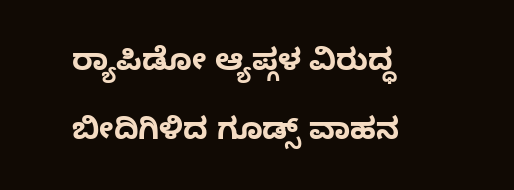ರ‍್ಯಾಪಿಡೋ ಆ್ಯಪ್ಗಳ ವಿರುದ್ಧ ಬೀದಿಗಿಳಿದ ಗೂಡ್ಸ್ ವಾಹನ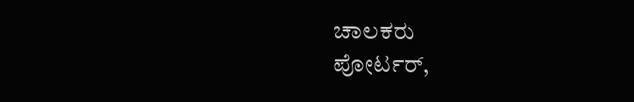ಚಾಲಕರು
ಪೋರ್ಟರ್,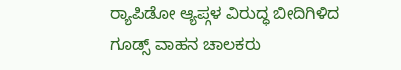ರ‍್ಯಾಪಿಡೋ ಆ್ಯಪ್ಗಳ ವಿರುದ್ಧ ಬೀದಿಗಿಳಿದ ಗೂಡ್ಸ್ ವಾಹನ ಚಾಲಕರು